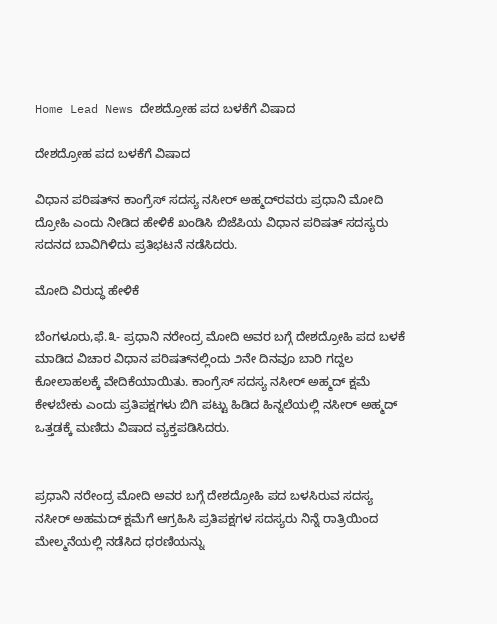Home Lead News ದೇಶದ್ರೋಹ ಪದ ಬಳಕೆಗೆ ವಿಷಾದ

ದೇಶದ್ರೋಹ ಪದ ಬಳಕೆಗೆ ವಿಷಾದ

ವಿಧಾನ ಪರಿಷತ್‌ನ ಕಾಂಗ್ರೆಸ್ ಸದಸ್ಯ ನಸೀರ್ ಅಹ್ಮದ್‌ರವರು ಪ್ರಧಾನಿ ಮೋದಿ ದ್ರೋಹಿ ಎಂದು ನೀಡಿದ ಹೇಳಿಕೆ ಖಂಡಿಸಿ ಬಿಜೆಪಿಯ ವಿಧಾನ ಪರಿಷತ್ ಸದಸ್ಯರು ಸದನದ ಬಾವಿಗಿಳಿದು ಪ್ರತಿಭಟನೆ ನಡೆಸಿದರು.

ಮೋದಿ ವಿರುದ್ಧ ಹೇಳಿಕೆ

ಬೆಂಗಳೂರು,ಫೆ.೩- ಪ್ರಧಾನಿ ನರೇಂದ್ರ ಮೋದಿ ಅವರ ಬಗ್ಗೆ ದೇಶದ್ರೋಹಿ ಪದ ಬಳಕೆ ಮಾಡಿದ ವಿಚಾರ ವಿಧಾನ ಪರಿಷತ್‌ನಲ್ಲಿಂದು ೨ನೇ ದಿನವೂ ಬಾರಿ ಗದ್ದಲ ಕೋಲಾಹಲಕ್ಕೆ ವೇದಿಕೆಯಾಯಿತು. ಕಾಂಗ್ರೆಸ್ ಸದಸ್ಯ ನಸೀರ್ ಅಹ್ಮದ್ ಕ್ಷಮೆ ಕೇಳಬೇಕು ಎಂದು ಪ್ರತಿಪಕ್ಷಗಳು ಬಿಗಿ ಪಟ್ಟು ಹಿಡಿದ ಹಿನ್ನಲೆಯಲ್ಲಿ ನಸೀರ್ ಅಹ್ಮದ್ ಒತ್ತಡಕ್ಕೆ ಮಣಿದು ವಿಷಾದ ವ್ಯಕ್ತಪಡಿಸಿದರು.


ಪ್ರಧಾನಿ ನರೇಂದ್ರ ಮೋದಿ ಅವರ ಬಗ್ಗೆ ದೇಶದ್ರೋಹಿ ಪದ ಬಳಸಿರುವ ಸದಸ್ಯ ನಸೀರ್ ಅಹಮದ್ ಕ್ಷಮೆಗೆ ಆಗ್ರಹಿಸಿ ಪ್ರತಿಪಕ್ಷಗಳ ಸದಸ್ಯರು ನಿನ್ನೆ ರಾತ್ರಿಯಿಂದ ಮೇಲ್ಮನೆಯಲ್ಲಿ ನಡೆಸಿದ ಧರಣಿಯನ್ನು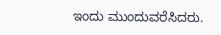ಇಂದು ಮುಂದುವರೆಸಿದರು.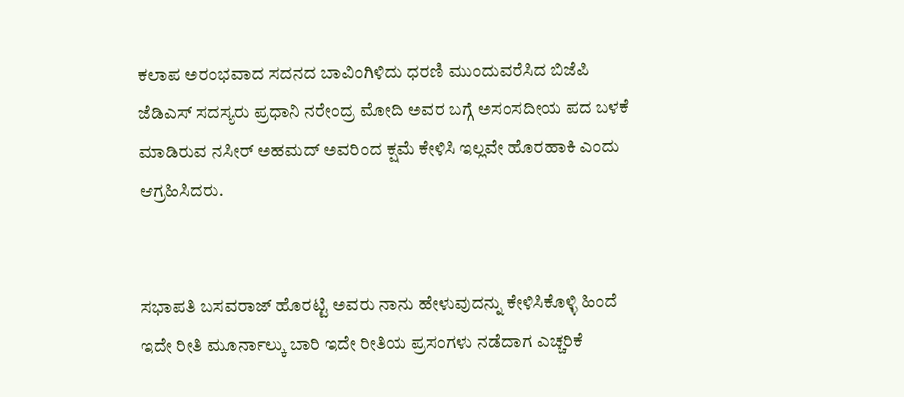ಕಲಾಪ ಅರಂಭವಾದ ಸದನದ ಬಾವಿಂಗಿಳಿದು ಧರಣಿ ಮುಂದುವರೆಸಿದ ಬಿಜೆಪಿ ಜೆಡಿಎಸ್ ಸದಸ್ಯರು ಪ್ರಧಾನಿ ನರೇಂದ್ರ ಮೋದಿ ಅವರ ಬಗ್ಗೆ ಅಸಂಸದೀಯ ಪದ ಬಳಕೆ ಮಾಡಿರುವ ನಸೀರ್ ಅಹಮದ್ ಅವರಿಂದ ಕ್ಷಮೆ ಕೇಳಿಸಿ ಇಲ್ಲವೇ ಹೊರಹಾಕಿ ಎಂದು ಆಗ್ರಹಿಸಿದರು.


ಸಭಾಪತಿ ಬಸವರಾಜ್ ಹೊರಟ್ಟಿ ಅವರು ನಾನು ಹೇಳುವುದನ್ನು ಕೇಳಿಸಿಕೊಳ್ಳಿ ಹಿಂದೆ ಇದೇ ರೀತಿ ಮೂರ್ನಾಲ್ಕು ಬಾರಿ ಇದೇ ರೀತಿಯ ಪ್ರಸಂಗಳು ನಡೆದಾಗ ಎಚ್ಚರಿಕೆ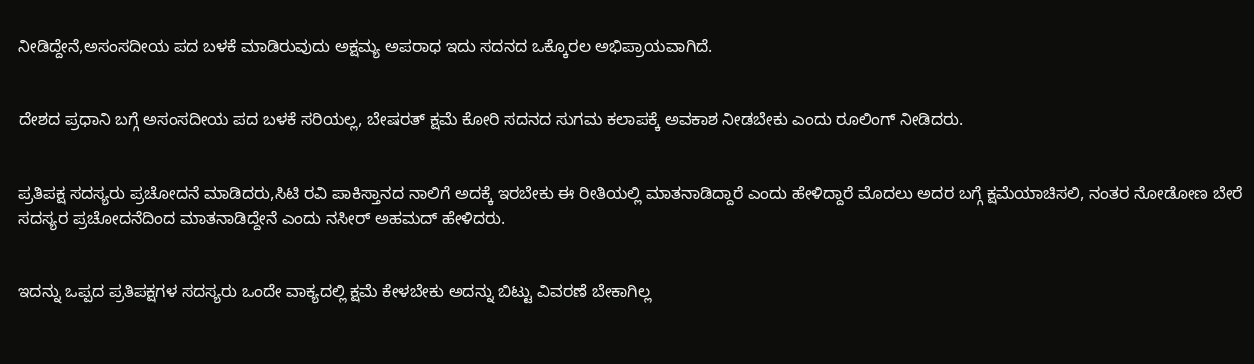ನೀಡಿದ್ದೇನೆ,ಅಸಂಸದೀಯ ಪದ ಬಳಕೆ ಮಾಡಿರುವುದು ಅಕ್ಷಮ್ಯ ಅಪರಾಧ ಇದು ಸದನದ ಒಕ್ಕೊರಲ ಅಭಿಪ್ರಾಯವಾಗಿದೆ.


ದೇಶದ ಪ್ರಧಾನಿ ಬಗ್ಗೆ ಅಸಂಸದೀಯ ಪದ ಬಳಕೆ ಸರಿಯಲ್ಲ, ಬೇಷರತ್ ಕ್ಷಮೆ ಕೋರಿ ಸದನದ ಸುಗಮ ಕಲಾಪಕ್ಕೆ ಅವಕಾಶ ನೀಡಬೇಕು ಎಂದು ರೂಲಿಂಗ್ ನೀಡಿದರು.


ಪ್ರತಿಪಕ್ಷ ಸದಸ್ಯರು ಪ್ರಚೋದನೆ ಮಾಡಿದರು,ಸಿಟಿ ರವಿ ಪಾಕಿಸ್ತಾನದ ನಾಲಿಗೆ ಅದಕ್ಕೆ ಇರಬೇಕು ಈ ರೀತಿಯಲ್ಲಿ ಮಾತನಾಡಿದ್ದಾರೆ ಎಂದು ಹೇಳಿದ್ದಾರೆ ಮೊದಲು ಅದರ ಬಗ್ಗೆ ಕ್ಷಮೆಯಾಚಿಸಲಿ, ನಂತರ ನೋಡೋಣ ಬೇರೆ ಸದಸ್ಯರ ಪ್ರಚೋದನೆದಿಂದ ಮಾತನಾಡಿದ್ದೇನೆ ಎಂದು ನಸೀರ್ ಅಹಮದ್ ಹೇಳಿದರು.


ಇದನ್ನು ಒಪ್ಪದ ಪ್ರತಿಪಕ್ಷಗಳ ಸದಸ್ಯರು ಒಂದೇ ವಾಕ್ಯದಲ್ಲಿ ಕ್ಷಮೆ ಕೇಳಬೇಕು ಅದನ್ನು ಬಿಟ್ಟು ವಿವರಣೆ ಬೇಕಾಗಿಲ್ಲ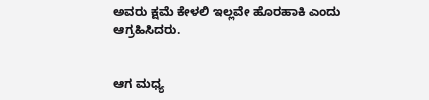ಅವರು ಕ್ಷಮೆ ಕೇಳಲಿ ಇಲ್ಲವೇ ಹೊರಹಾಕಿ ಎಂದು ಆಗ್ರಹಿಸಿದರು.


ಆಗ ಮಧ್ಯ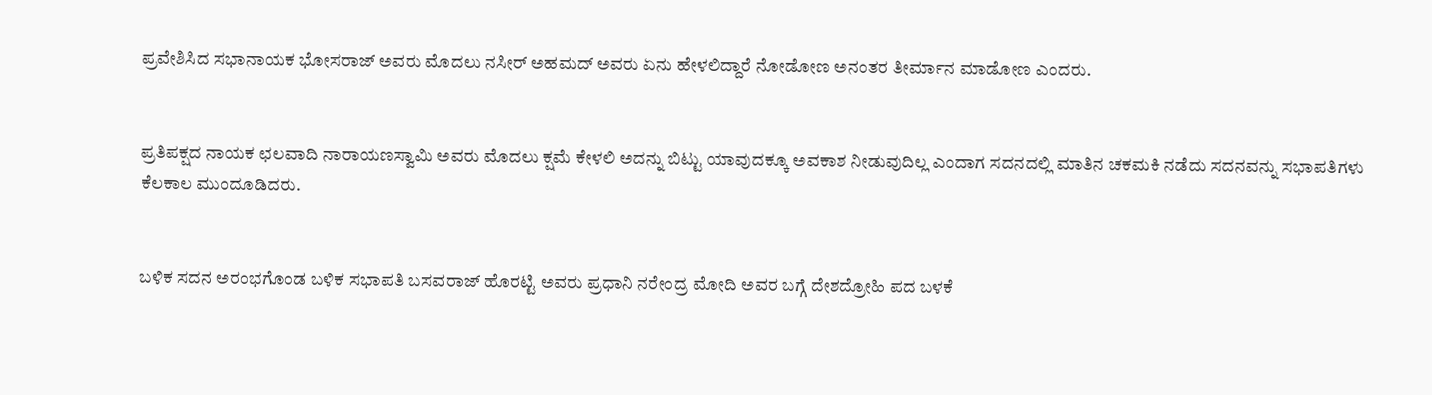ಪ್ರವೇಶಿಸಿದ ಸಭಾನಾಯಕ ಭೋಸರಾಜ್ ಅವರು ಮೊದಲು ನಸೀರ್ ಅಹಮದ್ ಅವರು ಏನು ಹೇಳಲಿದ್ದಾರೆ ನೋಡೋಣ ಅನಂತರ ತೀರ್ಮಾನ ಮಾಡೋಣ ಎಂದರು.


ಪ್ರತಿಪಕ್ಷದ ನಾಯಕ ಛಲವಾದಿ ನಾರಾಯಣಸ್ವಾಮಿ ಅವರು ಮೊದಲು ಕ್ಷಮೆ ಕೇಳಲಿ ಅದನ್ನು ಬಿಟ್ಟು ಯಾವುದಕ್ಕೂ ಅವಕಾಶ ನೀಡುವುದಿಲ್ಲ ಎಂದಾಗ ಸದನದಲ್ಲಿ ಮಾತಿನ ಚಕಮಕಿ ನಡೆದು ಸದನವನ್ನು ಸಭಾಪತಿಗಳು ಕೆಲಕಾಲ ಮುಂದೂಡಿದರು.


ಬಳಿಕ ಸದನ ಅರಂಭಗೊಂಡ ಬಳಿಕ ಸಭಾಪತಿ ಬಸವರಾಜ್ ಹೊರಟ್ಟಿ ಅವರು ಪ್ರಧಾನಿ ನರೇಂದ್ರ ಮೋದಿ ಅವರ ಬಗ್ಗೆ ದೇಶದ್ರೋಹಿ ಪದ ಬಳಕೆ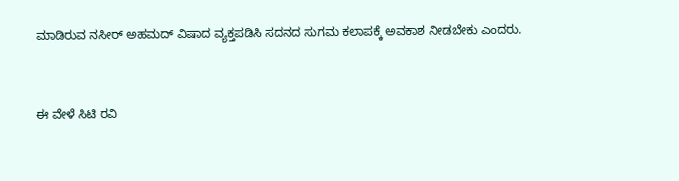ಮಾಡಿರುವ ನಸೀರ್ ಅಹಮದ್ ವಿಷಾದ ವ್ಯಕ್ತಪಡಿಸಿ ಸದನದ ಸುಗಮ ಕಲಾಪಕ್ಕೆ ಅವಕಾಶ ನೀಡಬೇಕು ಎಂದರು.


ಈ ವೇಳೆ ಸಿಟಿ ರವಿ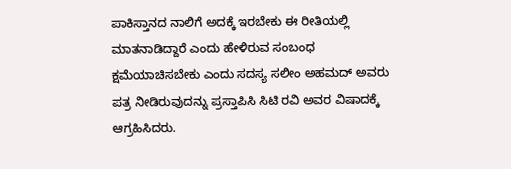ಪಾಕಿಸ್ತಾನದ ನಾಲಿಗೆ ಅದಕ್ಕೆ ಇರಬೇಕು ಈ ರೀತಿಯಲ್ಲಿ ಮಾತನಾಡಿದ್ದಾರೆ ಎಂದು ಹೇಳಿರುವ ಸಂಬಂಧ ಕ್ಷಮೆಯಾಚಿಸಬೇಕು ಎಂದು ಸದಸ್ಯ ಸಲೀಂ ಅಹಮದ್ ಅವರು ಪತ್ರ ನೀಡಿರುವುದನ್ನು ಪ್ರಸ್ತಾಪಿಸಿ ಸಿಟಿ ರವಿ ಅವರ ವಿಷಾದಕ್ಕೆ ಆಗ್ರಹಿಸಿದರು.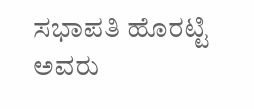ಸಭಾಪತಿ ಹೊರಟ್ಟಿ ಅವರು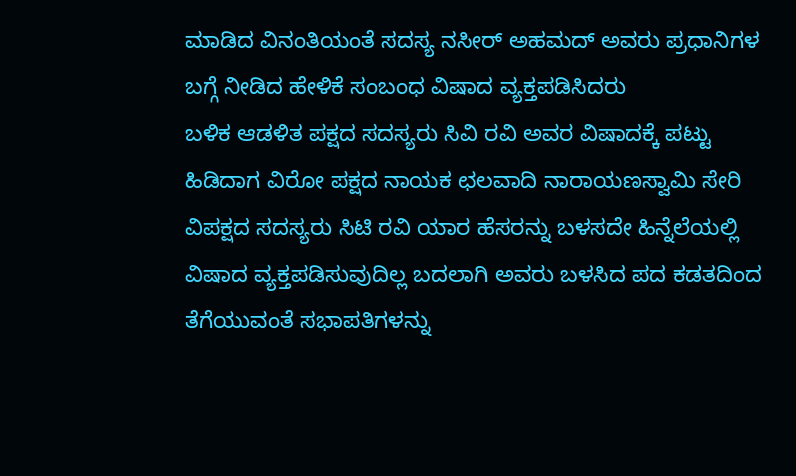ಮಾಡಿದ ವಿನಂತಿಯಂತೆ ಸದಸ್ಯ ನಸೀರ್ ಅಹಮದ್ ಅವರು ಪ್ರಧಾನಿಗಳ ಬಗ್ಗೆ ನೀಡಿದ ಹೇಳಿಕೆ ಸಂಬಂಧ ವಿಷಾದ ವ್ಯಕ್ತಪಡಿಸಿದರು
ಬಳಿಕ ಆಡಳಿತ ಪಕ್ಷದ ಸದಸ್ಯರು ಸಿವಿ ರವಿ ಅವರ ವಿಷಾದಕ್ಕೆ ಪಟ್ಟು ಹಿಡಿದಾಗ ವಿರೋ ಪಕ್ಷದ ನಾಯಕ ಛಲವಾದಿ ನಾರಾಯಣಸ್ವಾಮಿ ಸೇರಿ ವಿಪಕ್ಷದ ಸದಸ್ಯರು ಸಿಟಿ ರವಿ ಯಾರ ಹೆಸರನ್ನು ಬಳಸದೇ ಹಿನ್ನೆಲೆಯಲ್ಲಿ ವಿಷಾದ ವ್ಯಕ್ತಪಡಿಸುವುದಿಲ್ಲ ಬದಲಾಗಿ ಅವರು ಬಳಸಿದ ಪದ ಕಡತದಿಂದ ತೆಗೆಯುವಂತೆ ಸಭಾಪತಿಗಳನ್ನು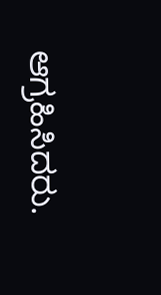ಆಗ್ರಹಿಸಿದರು.